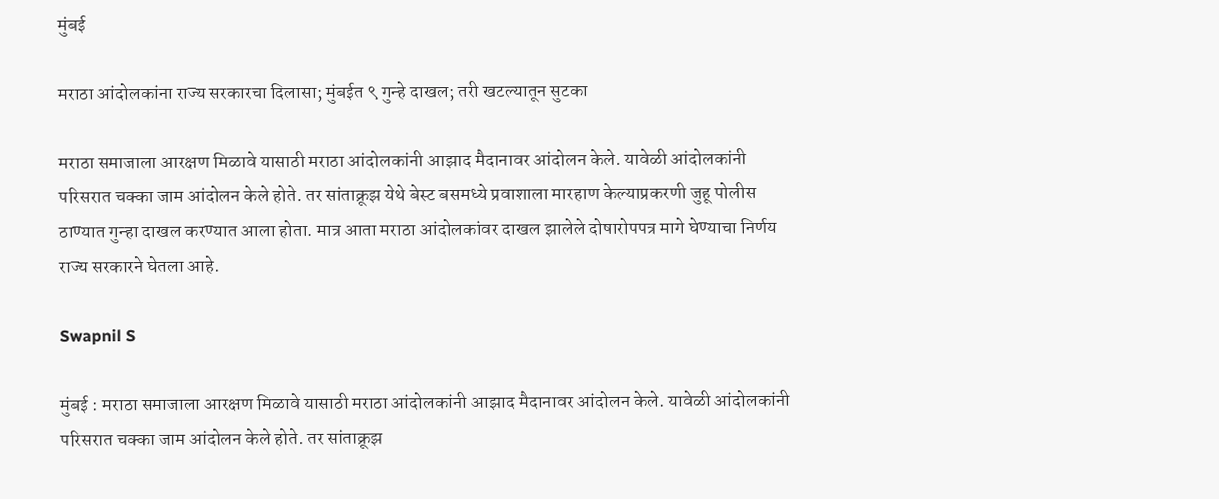मुंबई

मराठा आंदोलकांना राज्य सरकारचा दिलासा; मुंबईत ९ गुन्हे दाखल; तरी खटल्यातून सुटका

मराठा समाजाला आरक्षण मिळावे यासाठी मराठा आंदोलकांनी आझाद मैदानावर आंदोलन केले. यावेळी आंदोलकांनी परिसरात चक्का जाम आंदोलन केले होते. तर सांताक्रूझ येथे बेस्ट बसमध्ये प्रवाशाला मारहाण केल्याप्रकरणी जुहू पोलीस ठाण्यात गुन्हा दाखल करण्यात आला होता. मात्र आता मराठा आंदोलकांवर दाखल झालेले दोषारोपपत्र मागे घेण्याचा निर्णय राज्य सरकारने घेतला आहे.

Swapnil S

मुंबई : मराठा समाजाला आरक्षण मिळावे यासाठी मराठा आंदोलकांनी आझाद मैदानावर आंदोलन केले. यावेळी आंदोलकांनी परिसरात चक्का जाम आंदोलन केले होते. तर सांताक्रूझ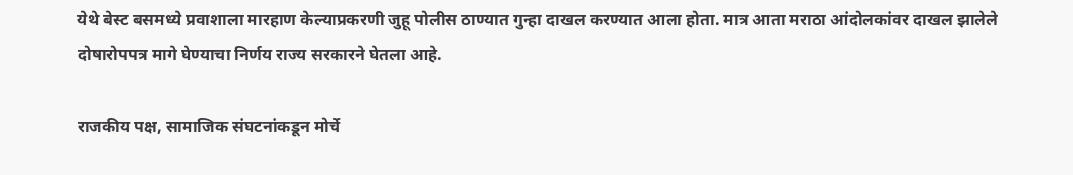येथे बेस्ट बसमध्ये प्रवाशाला मारहाण केल्याप्रकरणी जुहू पोलीस ठाण्यात गुन्हा दाखल करण्यात आला होता. मात्र आता मराठा आंदोलकांवर दाखल झालेले दोषारोपपत्र मागे घेण्याचा निर्णय राज्य सरकारने घेतला आहे.

राजकीय पक्ष, सामाजिक संघटनांकडून मोर्चे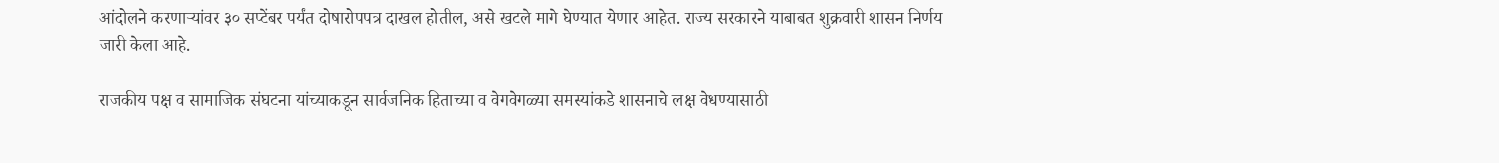आंदोलने करणाऱ्यांवर ३० सप्टेंबर पर्यंत दोषारोपपत्र दाखल होतील, असे खटले मागे घेण्यात येणार आहेत. राज्य सरकारने याबाबत शुक्रवारी शासन निर्णय जारी केला आहे.

राजकीय पक्ष व सामाजिक संघटना यांच्याकडून सार्वजनिक हिताच्या व वेगवेगळ्या समस्यांकडे शासनाचे लक्ष वेधण्यासाठी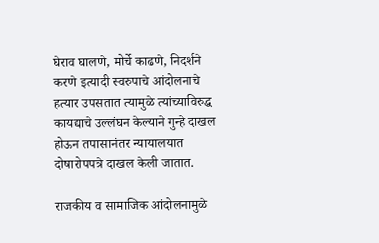घेराव घालणे, मोर्चे काढणे, निदर्शने करणे इत्यादी स्वरुपाचे आंदोलनाचे हत्यार उपसतात त्यामुळे त्यांच्याविरुद्ध कायद्याचे उल्लंघन केल्याने गुन्हे दाखल होऊन तपासानंतर न्यायालयात दोषारोपपत्रे दाखल केली जातात.

राजकीय व सामाजिक आंदोलनामुळे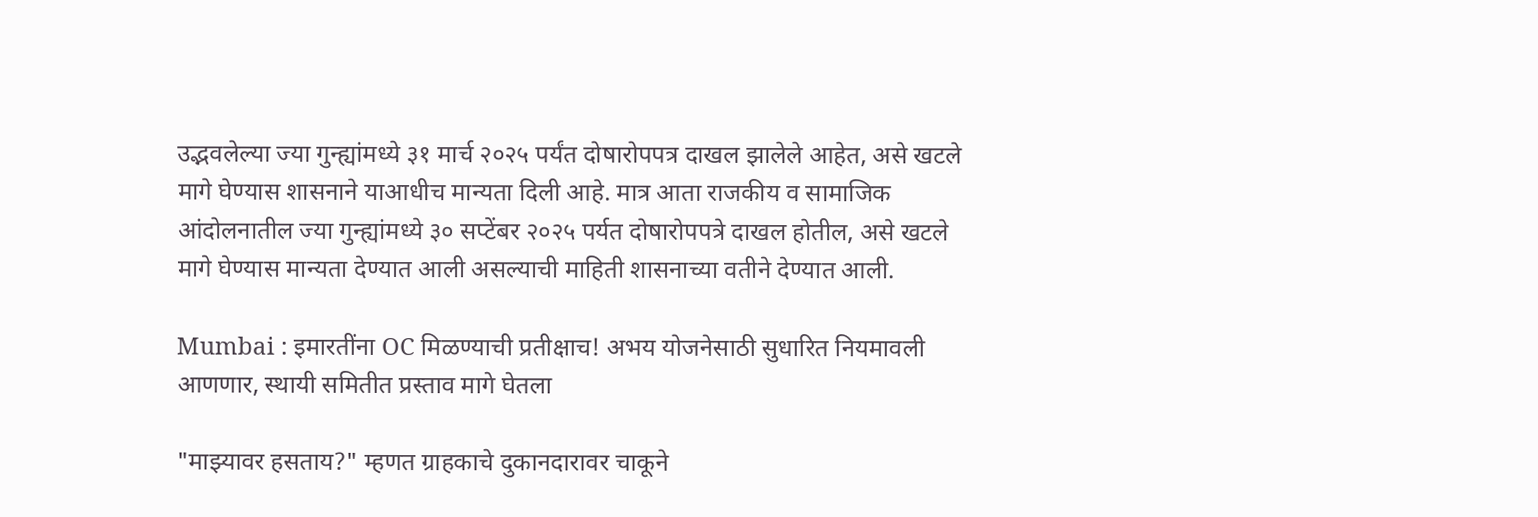उद्भवलेल्या ज्या गुन्ह्यांमध्ये ३१ मार्च २०२५ पर्यंत दोषारोपपत्र दाखल झालेले आहेत, असे खटले मागे घेण्यास शासनाने याआधीच मान्यता दिली आहे. मात्र आता राजकीय व सामाजिक आंदोलनातील ज्या गुन्ह्यांमध्ये ३० सप्टेंबर २०२५ पर्यत दोषारोपपत्रे दाखल होतील, असे खटले मागे घेण्यास मान्यता देण्यात आली असल्याची माहिती शासनाच्या वतीने देण्यात आली.

Mumbai : इमारतींना OC मिळण्याची प्रतीक्षाच! अभय योजनेसाठी सुधारित नियमावली आणणार, स्थायी समितीत प्रस्ताव मागे घेतला

"माझ्यावर हसताय?" म्हणत ग्राहकाचे दुकानदारावर चाकूने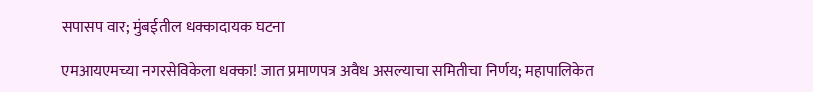सपासप वार; मुंबईतील धक्कादायक घटना

एमआयएमच्या नगरसेविकेला धक्का! जात प्रमाणपत्र अवैध असल्याचा समितीचा निर्णय; महापालिकेत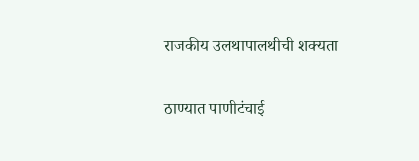राजकीय उलथापालथीची शक्यता

ठाण्यात पाणीटंचाई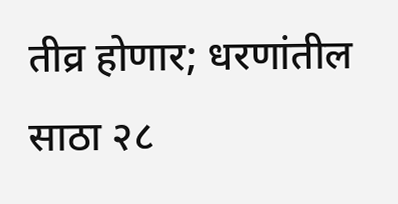तीव्र होणार; धरणांतील साठा २८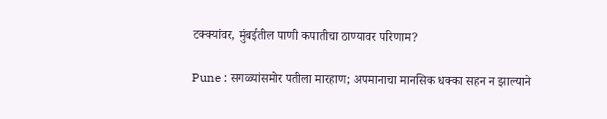टक्क्यांवर, मुंबईतील पाणी कपातीचा ठाण्यावर परिणाम?

Pune : सगळ्यांसमोर पतीला मारहाण; अपमानाचा मानसिक धक्का सहन न झाल्याने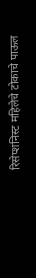रिसेप्शनिस्ट महिलेचे टोकाचे पाऊल